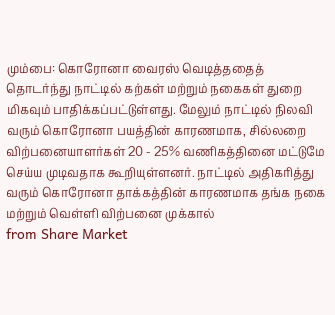மும்பை: கொரோனா வைரஸ் வெடித்ததைத் தொடர்ந்து நாட்டில் கற்கள் மற்றும் நகைகள் துறை மிகவும் பாதிக்கப்பட்டுள்ளது. மேலும் நாட்டில் நிலவி வரும் கொரோனா பயத்தின் காரணமாக, சில்லறை விற்பனையாளர்கள் 20 - 25% வணிகத்தினை மட்டுமே செய்ய முடிவதாக கூறியுள்ளனர். நாட்டில் அதிகரித்து வரும் கொரோனா தாக்கத்தின் காரணமாக தங்க நகை மற்றும் வெள்ளி விற்பனை முக்கால்
from Share Market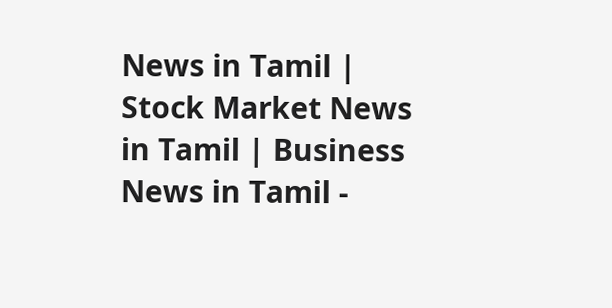News in Tamil | Stock Market News in Tamil | Business News in Tamil -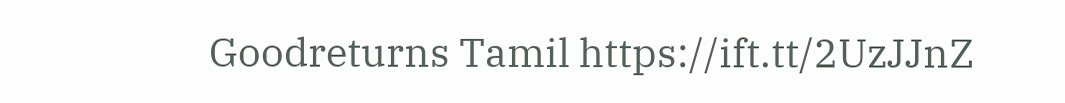Goodreturns Tamil https://ift.tt/2UzJJnZ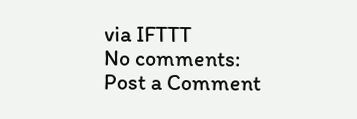via IFTTT
No comments:
Post a Comment